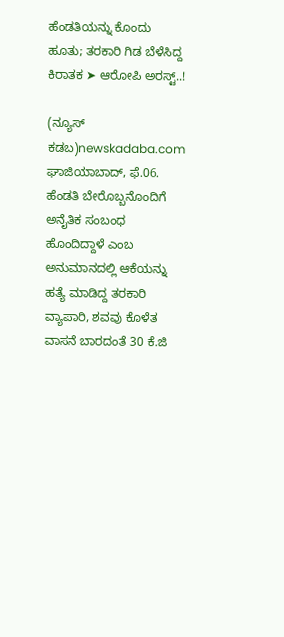ಹೆಂಡತಿಯನ್ನು ಕೊಂದು ಹೂತು; ತರಕಾರಿ ಗಿಡ ಬೆಳೆಸಿದ್ದ ಕಿರಾತಕ ➤ ಆರೋಪಿ ಅರಸ್ಟ್..!

(ನ್ಯೂಸ್ ಕಡಬ)newskadaba.com ಘಾಜಿಯಾಬಾದ್‌, ಫೆ.06. ಹೆಂಡತಿ ಬೇರೊಬ್ಬನೊಂದಿಗೆ ಅನೈತಿಕ ಸಂಬಂಧ ಹೊಂದಿದ್ದಾಳೆ ಎಂಬ ಅನುಮಾನದಲ್ಲಿ ಆಕೆಯನ್ನು ಹತ್ಯೆ ಮಾಡಿದ್ದ ತರಕಾರಿ ವ್ಯಾಪಾರಿ, ಶವವು ಕೊಳೆತ ವಾಸನೆ ಬಾರದಂತೆ 30 ಕೆ.ಜಿ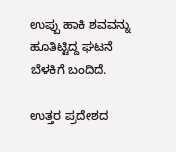ಉಪ್ಪು ಹಾಕಿ ಶವವನ್ನು ಹೂತಿಟ್ಟಿದ್ದ ಘಟನೆ ಬೆಳಕಿಗೆ ಬಂದಿದೆ.

ಉತ್ತರ ಪ್ರದೇಶದ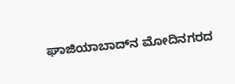ಘಾಜಿಯಾಬಾದ್‌ನ ಮೋದಿನಗರದ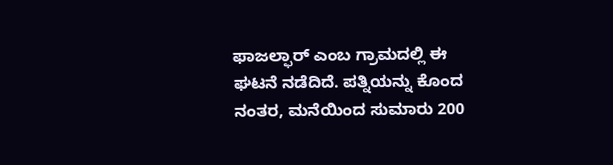ಫಾಜಲ್ಫಾರ್ ಎಂಬ ಗ್ರಾಮದಲ್ಲಿ ಈ ಘಟನೆ ನಡೆದಿದೆ. ಪತ್ನಿಯನ್ನು ಕೊಂದ ನಂತರ, ಮನೆಯಿಂದ ಸುಮಾರು 200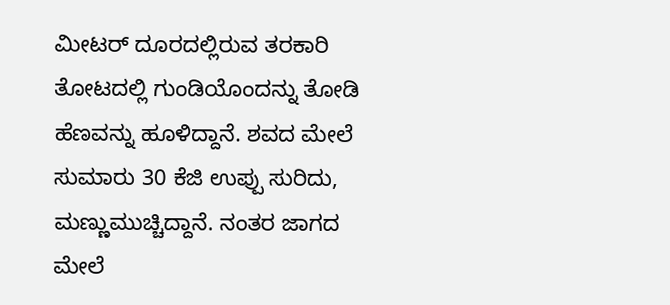ಮೀಟರ್ ದೂರದಲ್ಲಿರುವ ತರಕಾರಿ ತೋಟದಲ್ಲಿ ಗುಂಡಿಯೊಂದನ್ನು ತೋಡಿ ಹೆಣವನ್ನು ಹೂಳಿದ್ದಾನೆ. ಶವದ ಮೇಲೆ ಸುಮಾರು 30 ಕೆಜಿ ಉಪ್ಪು ಸುರಿದು, ಮಣ್ಣುಮುಚ್ಚಿದ್ದಾನೆ. ನಂತರ ಜಾಗದ ಮೇಲೆ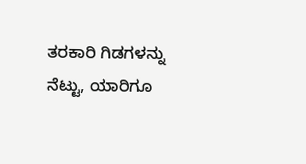ತರಕಾರಿ ಗಿಡಗಳನ್ನು ನೆಟ್ಟು, ಯಾರಿಗೂ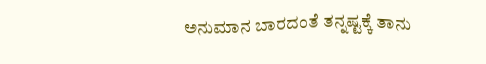ಅನುಮಾನ ಬಾರದಂತೆ ತನ್ನಷ್ಟಕ್ಕೆ ತಾನು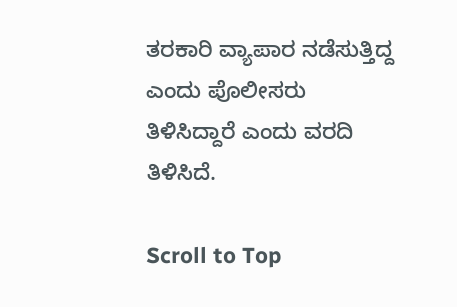ತರಕಾರಿ ವ್ಯಾಪಾರ ನಡೆಸುತ್ತಿದ್ದ ಎಂದು ಪೊಲೀಸರು ತಿಳಿಸಿದ್ದಾರೆ ಎಂದು ವರದಿ ತಿಳಿಸಿದೆ.

Scroll to Top